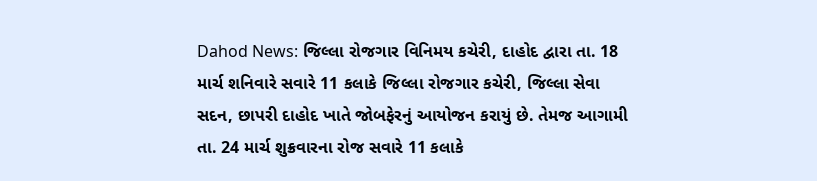Dahod News: જિલ્લા રોજગાર વિનિમય કચેરી, દાહોદ દ્વારા તા. 18 માર્ચ શનિવારે સવારે 11 કલાકે જિલ્લા રોજગાર કચેરી, જિલ્લા સેવા સદન, છાપરી દાહોદ ખાતે જોબફેરનું આયોજન કરાયું છે. તેમજ આગામી તા. 24 માર્ચ શુક્રવારના રોજ સવારે 11 કલાકે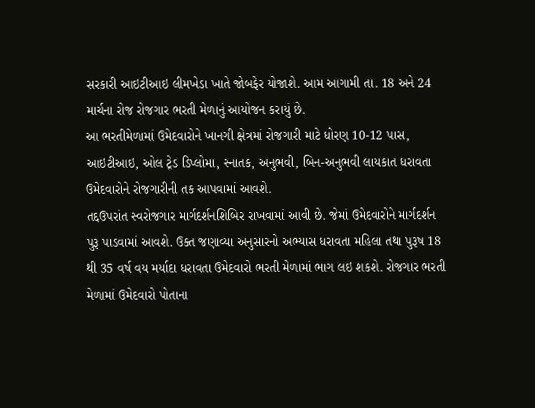સરકારી આઇટીઆઇ લીમખેડા ખાતે જોબફેર યોજાશે. આમ આગામી તા. 18 અને 24 માર્ચના રોજ રોજગાર ભરતી મેળાનું આયોજન કરાયું છે.
આ ભરતીમેળામાં ઉમેદવારોને ખાનગી ક્ષેત્રમાં રોજગારી માટે ધોરણ 10-12 પાસ, આઇટીઆઇ, ઓલ ટ્રેડ ડિપ્લોમા, સ્નાતક, અનુભવી, બિન-અનુભવી લાયકાત ધરાવતા ઉમેદવારોને રોજગારીની તક આપવામાં આવશે.
તદ્દઉપરાંત સ્વરોજગાર માર્ગદર્શનશિબિર રાખવામાં આવી છે. જેમાં ઉમેદવારોને માર્ગદર્શન પુરૂ પાડવામાં આવશે. ઉક્ત જણાવ્યા અનુસારનો અભ્યાસ ધરાવતા મહિલા તથા પુરૂષ 18 થી 35 વર્ષ વય મર્યાદા ધરાવતા ઉમેદવારો ભરતી મેળામાં ભાગ લઇ શકશે. રોજગાર ભરતી મેળામાં ઉમેદવારો પોતાના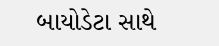બાયોડેટા સાથે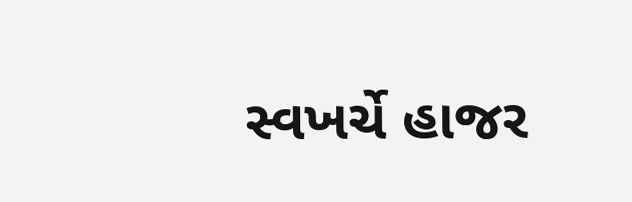સ્વખર્ચે હાજર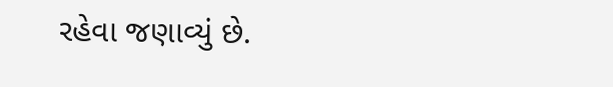રહેવા જણાવ્યું છે.